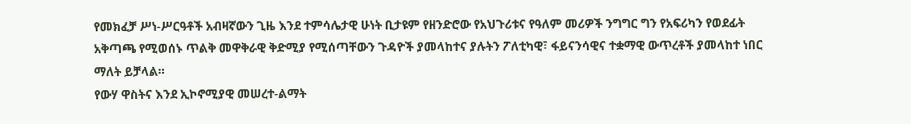የመክፈቻ ሥነ-ሥርዓቶች አብዛኛውን ጊዜ እንደ ተምሳሌታዊ ሁነት ቢታዩም የዘንድሮው የአህጉሪቱና የዓለም መሪዎች ንግግር ግን የአፍሪካን የወደፊት አቅጣጫ የሚወሰኑ ጥልቅ መዋቅራዊ ቅድሚያ የሚሰጣቸውን ጉዳዮች ያመላከተና ያሉትን ፖለቲካዊ፣ ፋይናንሳዊና ተቋማዊ ውጥረቶች ያመላከተ ነበር ማለት ይቻላል።
የውሃ ዋስትና እንደ ኢኮኖሚያዊ መሠረተ-ልማት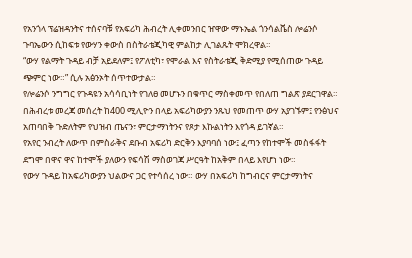የአንጎላ ፕሬዝዳንትና ተሰናባቹ የአፍሪካ ሕብረት ሊቀመንበር ዠዋው ማኑኤል ጎንሳልቬስ ሎሬንሶ ጉባኤውን ሲከፍቱ የውሃን ቀውስ በስትራቴጂካዊ ምልከታ ሊገልጹት ሞክረዋል።
“ውሃ የልማት ጉዳይ ብቻ አይደለም፤ የፖለቲካ፣ የሞራል እና የስትራቴጂ ቅድሚያ የሚሰጠው ጉዳይ ጭምር ነው።” ሲሉ አፅንኦት ሰጥተውታል።
የሎሬንሶ ንግግር የጉዳዩን አሳሳቢነት የገለፀ መሆኑን በቁጥር ማስቀመጥ የበለጠ ግልጽ ያደርገዋል።
በሕብረቱ መረጃ መሰረት ከ400 ሚሊዮን በላይ አፍሪካውያን ንጹህ የመጠጥ ውሃ አያገኙም፤ የንፅህና አጠባበቅ ጉድለትም የህዝብ ጤናን፣ ምርታማነትንና የጾታ እኩልነትን እየጎዳ ይገኛል።
የአየር ንብረት ለውጥ በምስራቅና ደቡብ አፍሪካ ድርቅን እያባባሰ ነው፤ ፈጣን የከተሞች መስፋፋት ደግሞ በዋና ዋና ከተሞች ያለውን የፍሳሽ ማስወገጃ ሥርዓት ከአቅም በላይ እየሆነ ነው።
የውሃ ጉዳይ ከአፍሪካውያን ህልውና ጋር የተሳሰረ ነው። ውሃ በአፍሪካ ከግብርና ምርታማነትና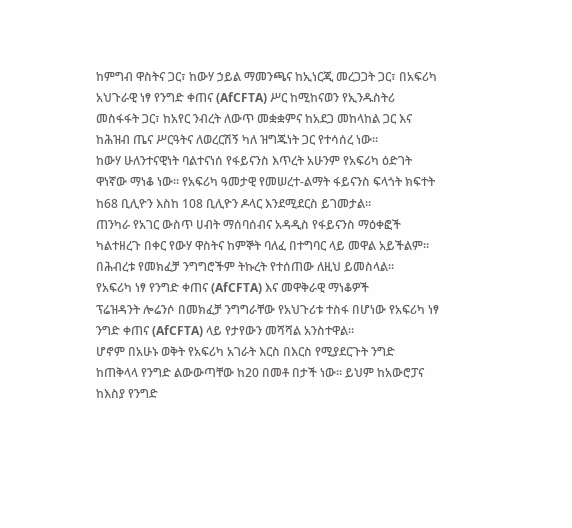ከምግብ ዋስትና ጋር፣ ከውሃ ኃይል ማመንጫና ከኢነርጂ መረጋጋት ጋር፣ በአፍሪካ አህጉራዊ ነፃ የንግድ ቀጠና (AfCFTA) ሥር ከሚከናወን የኢንዱስትሪ መስፋፋት ጋር፣ ከአየር ንብረት ለውጥ መቋቋምና ከአደጋ መከላከል ጋር እና ከሕዝብ ጤና ሥርዓትና ለወረርሽኝ ካለ ዝግጁነት ጋር የተሳሰረ ነው።
ከውሃ ሁለንተናዊነት ባልተናነሰ የፋይናንስ እጥረት አሁንም የአፍሪካ ዕድገት ዋነኛው ማነቆ ነው። የአፍሪካ ዓመታዊ የመሠረተ-ልማት ፋይናንስ ፍላጎት ክፍተት ከ68 ቢሊዮን እስከ 108 ቢሊዮን ዶላር እንደሚደርስ ይገመታል።
ጠንካራ የአገር ውስጥ ሀብት ማሰባሰብና አዳዲስ የፋይናንስ ማዕቀፎች ካልተዘረጉ በቀር የውሃ ዋስትና ከምኞት ባለፈ በተግባር ላይ መዋል አይችልም። በሕብረቱ የመክፈቻ ንግግሮችም ትኩረት የተሰጠው ለዚህ ይመስላል።
የአፍሪካ ነፃ የንግድ ቀጠና (AfCFTA) እና መዋቅራዊ ማነቆዎች
ፕሬዝዳንት ሎሬንሶ በመክፈቻ ንግግራቸው የአህጉሪቱ ተስፋ በሆነው የአፍሪካ ነፃ ንግድ ቀጠና (AfCFTA) ላይ የታየውን መሻሻል አንስተዋል።
ሆኖም በአሁኑ ወቅት የአፍሪካ አገራት እርስ በእርስ የሚያደርጉት ንግድ ከጠቅላላ የንግድ ልውውጣቸው ከ20 በመቶ በታች ነው። ይህም ከአውሮፓና ከእስያ የንግድ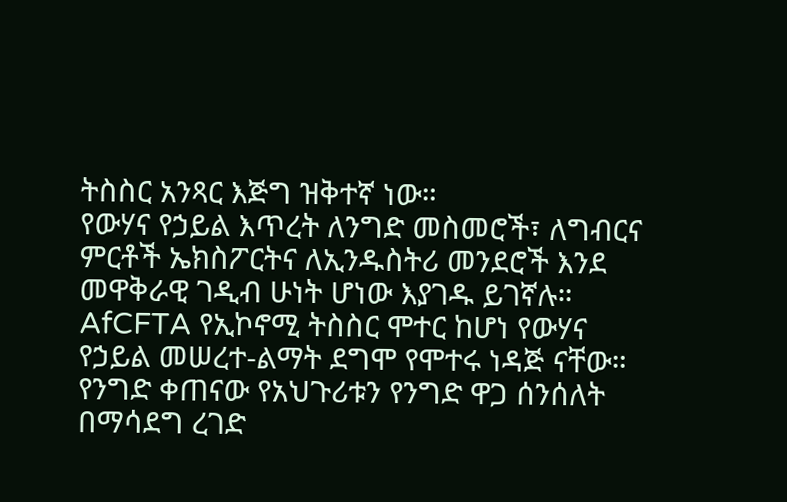ትስስር አንጻር እጅግ ዝቅተኛ ነው።
የውሃና የኃይል እጥረት ለንግድ መስመሮች፣ ለግብርና ምርቶች ኤክስፖርትና ለኢንዱስትሪ መንደሮች እንደ መዋቅራዊ ገዲብ ሁነት ሆነው እያገዱ ይገኛሉ።
AfCFTA የኢኮኖሚ ትስስር ሞተር ከሆነ የውሃና የኃይል መሠረተ-ልማት ደግሞ የሞተሩ ነዳጅ ናቸው። የንግድ ቀጠናው የአህጉሪቱን የንግድ ዋጋ ሰንሰለት በማሳደግ ረገድ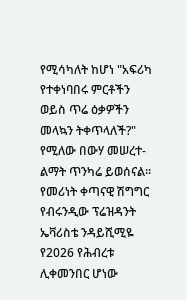የሚሳካለት ከሆነ "አፍሪካ የተቀነባበሩ ምርቶችን ወይስ ጥሬ ዕቃዎችን መላኳን ትቀጥላለች?" የሚለው በውሃ መሠረተ-ልማት ጥንካሬ ይወሰናል።
የመሪነት ቀጣናዊ ሽግግር
የብሩንዲው ፕሬዝዳንት ኤቫሪስቴ ንዳይሺሚዬ የ2026 የሕብረቱ ሊቀመንበር ሆነው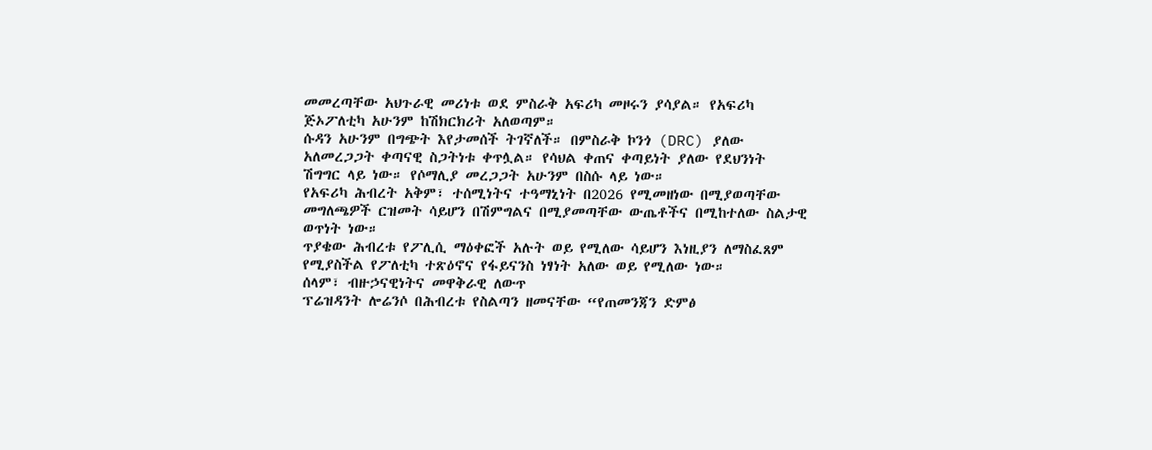መመረጣቸው አህጉራዊ መሪነቱ ወደ ምስራቅ አፍሪካ መዞሩን ያሳያል። የአፍሪካ ጅኦፖለቲካ አሁንም ከሽክርክሪት አለወጣም።
ሱዳን አሁንም በግጭት እየታመሰች ትገኛለች። በምስራቅ ኮንጎ (DRC) ያለው አለመረጋጋት ቀጣናዊ ስጋትነቱ ቀጥሏል። የሳህል ቀጠና ቀጣይነት ያለው የደህንነት ሽግግር ላይ ነው። የሶማሊያ መረጋጋት አሁንም በስሱ ላይ ነው።
የአፍሪካ ሕብረት አቅም፣ ተሰሚነትና ተዓማኒነት በ2026 የሚመዘነው በሚያወጣቸው መግለጫዎች ርዝመት ሳይሆን በሽምግልና በሚያመጣቸው ውጤቶችና በሚከተለው ስልታዊ ወጥነት ነው።
ጥያቄው ሕብረቱ የፖሊሲ ማዕቀፎች አሉት ወይ የሚለው ሳይሆን እነዚያን ለማስፈጸም የሚያስችል የፖለቲካ ተጽዕኖና የፋይናንስ ነፃነት አለው ወይ የሚለው ነው።
ሰላም፣ ብዙኃናዊነትና መዋቅራዊ ለውጥ
ፕሬዝዳንት ሎሬንሶ በሕብረቱ የስልጣን ዘመናቸው “የጠመንጃን ድምፅ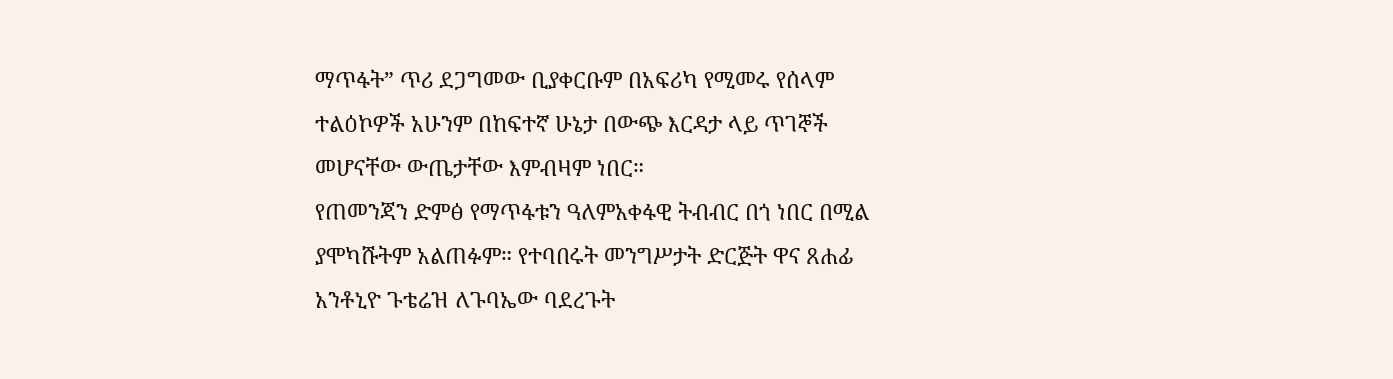ማጥፋት” ጥሪ ደጋግመው ቢያቀርቡም በአፍሪካ የሚመሩ የሰላም ተልዕኮዎች አሁንም በከፍተኛ ሁኔታ በውጭ እርዳታ ላይ ጥገኞች መሆናቸው ውጤታቸው እምብዛም ነበር።
የጠመንጃን ድምፅ የማጥፋቱን ዓለምአቀፋዊ ትብብር በጎ ነበር በሚል ያሞካሹትም አልጠፉም። የተባበሩት መንግሥታት ድርጅት ዋና ጸሐፊ አንቶኒዮ ጉቴሬዝ ለጉባኤው ባደረጉት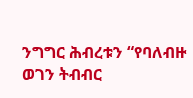ንግግር ሕብረቱን “የባለብዙ ወገን ትብብር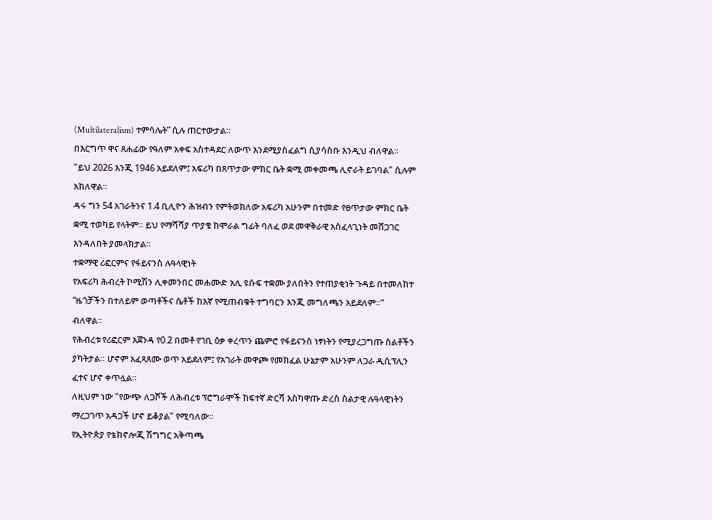(Multilateralism) ተምሳሌት” ሲሉ ጠርተውታል።
በእርግጥ ዋና ጸሐፊው የዓለም አቀፍ አስተዳደር ለውጥ እንደሚያስፈልግ ሲያሳስቡ እንዲህ ብለዋል። "ይህ 2026 እንጂ 1946 አይደለም፤ አፍሪካ በጸጥታው ምክር ቤት ቋሚ መቀመጫ ሊኖራት ይገባል" ሲሉም አክለዋል።
ዳሩ ግን 54 አገራትንና 1.4 ቢሊዮን ሕዝብን የምትወክለው አፍሪካ አሁንም በተመድ የፀጥታው ምክር ቤት ቋሚ ተወካይ የላትም። ይህ የማሻሻያ ጥያቄ ከሞራል ግፊት ባለፈ ወደ መዋቅራዊ አስፈላጊነት መሸጋገር እንዳለበት ያመላክታል።
ተቋማዊ ሪፎርምና የፋይናንስ ሉዓላዊነት
የአፍሪካ ሕብረት ኮሚሽን ሊቀመንበር መሐሙድ አሊ ዩሱፍ ተቋሙ ያለበትን የተጠያቂነት ጉዳይ በተመለከተ “ዜጎቻችን በተለይም ወጣቶችና ሴቶች ከእኛ የሚጠብቁት ተግባርን እንጂ መግለጫን አይደለም።” ብለዋል።
የሕብረቱ የሪፎርም አጀንዳ የ0.2 በመቶ የገቢ ዕቃ ቀረጥን ጨምሮ የፋይናንስ ነፃነትን የሚያረጋግጡ ስልቶችን ያካትታል። ሆኖም አፈጻጸሙ ወጥ አይደለም፤ የአገራት መዋጮ የመክፈል ሁኔታም አሁንም ለጋራ ዲሲፕሊን ፈተና ሆኖ ቀጥሏል።
ለዚህም ነው "የውጭ ለጋሾች ለሕብረቱ ፕሮግራሞች ከፍተኛ ድርሻ እስካዋጡ ድረስ ስልታዊ ሉዓላዊነትን ማረጋገጥ አዳጋች ሆኖ ይቆያል" የሚባለው።
የኢትዮጵያ የቴክኖሎጂ ሽግግር አቅጣጫ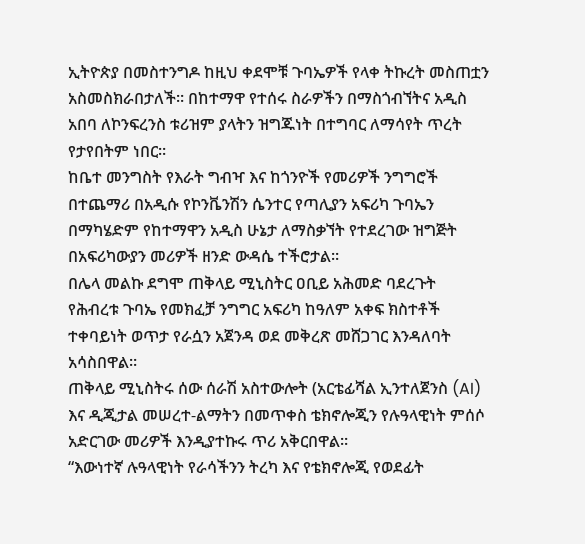ኢትዮጵያ በመስተንግዶ ከዚህ ቀደሞቹ ጉባኤዎች የላቀ ትኩረት መስጠቷን አስመስክራበታለች። በከተማዋ የተሰሩ ስራዎችን በማስጎብኘትና አዲስ አበባ ለኮንፍረንስ ቱሪዝም ያላትን ዝግጁነት በተግባር ለማሳየት ጥረት የታየበትም ነበር።
ከቤተ መንግስት የእራት ግብዣ እና ከጎንዮች የመሪዎች ንግግሮች በተጨማሪ በአዲሱ የኮንቬንሽን ሴንተር የጣሊያን አፍሪካ ጉባኤን በማካሄድም የከተማዋን አዲስ ሁኔታ ለማስቃኘት የተደረገው ዝግጅት በአፍሪካውያን መሪዎች ዘንድ ውዳሴ ተችሮታል።
በሌላ መልኩ ደግሞ ጠቅላይ ሚኒስትር ዐቢይ አሕመድ ባደረጉት የሕብረቱ ጉባኤ የመክፈቻ ንግግር አፍሪካ ከዓለም አቀፍ ክስተቶች ተቀባይነት ወጥታ የራሷን አጀንዳ ወደ መቅረጽ መሸጋገር እንዳለባት አሳስበዋል።
ጠቅላይ ሚኒስትሩ ሰው ሰራሽ አስተውሎት (አርቴፊሻል ኢንተለጀንስ (AI) እና ዲጂታል መሠረተ-ልማትን በመጥቀስ ቴክኖሎጂን የሉዓላዊነት ምሰሶ አድርገው መሪዎች እንዲያተኩሩ ጥሪ አቅርበዋል።
“እውነተኛ ሉዓላዊነት የራሳችንን ትረካ እና የቴክኖሎጂ የወደፊት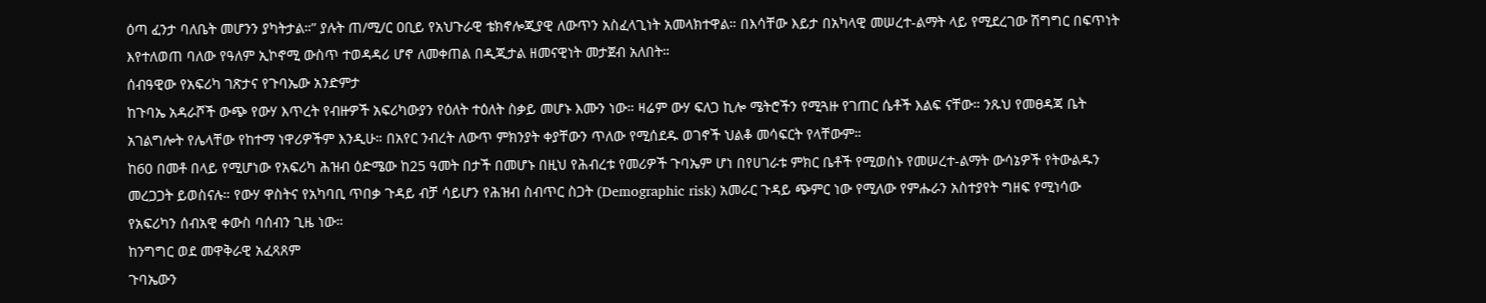ዕጣ ፈንታ ባለቤት መሆንን ያካትታል።” ያሉት ጠ/ሚ/ር ዐቢይ የአህጉራዊ ቴክኖሎጂያዊ ለውጥን አስፈላጊነት አመላክተዋል። በእሳቸው እይታ በአካላዊ መሠረተ-ልማት ላይ የሚደረገው ሽግግር በፍጥነት እየተለወጠ ባለው የዓለም ኢኮኖሚ ውስጥ ተወዳዳሪ ሆኖ ለመቀጠል በዲጂታል ዘመናዊነት መታጀብ አለበት።
ሰብዓዊው የአፍሪካ ገጽታና የጉባኤው አንድምታ
ከጉባኤ አዳራሾች ውጭ የውሃ እጥረት የብዙዎች አፍሪካውያን የዕለት ተዕለት ስቃይ መሆኑ እሙን ነው። ዛሬም ውሃ ፍለጋ ኪሎ ሜትሮችን የሚጓዙ የገጠር ሴቶች እልፍ ናቸው። ንጹህ የመፀዳጃ ቤት አገልግሎት የሌላቸው የከተማ ነዋሪዎችም እንዲሁ። በአየር ንብረት ለውጥ ምክንያት ቀያቸውን ጥለው የሚሰደዱ ወገኖች ህልቆ መሳፍርት የላቸውም።
ከ60 በመቶ በላይ የሚሆነው የአፍሪካ ሕዝብ ዕድሜው ከ25 ዓመት በታች በመሆኑ በዚህ የሕብረቱ የመሪዎች ጉባኤም ሆነ በየሀገራቱ ምክር ቤቶች የሚወሰኑ የመሠረተ-ልማት ውሳኔዎች የትውልዱን መረጋጋት ይወስናሉ። የውሃ ዋስትና የአካባቢ ጥበቃ ጉዳይ ብቻ ሳይሆን የሕዝብ ስብጥር ስጋት (Demographic risk) አመራር ጉዳይ ጭምር ነው የሚለው የምሑራን አስተያየት ግዘፍ የሚነሳው የአፍሪካን ሰብአዊ ቀውስ ባሰብን ጊዜ ነው።
ከንግግር ወደ መዋቅራዊ አፈጻጸም
ጉባኤውን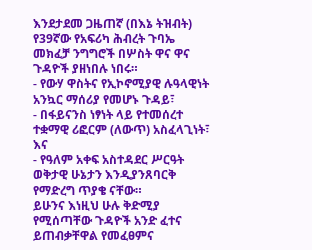እንደታደመ ጋዜጠኛ (በእኔ ትዝብት) የ39ኛው የአፍሪካ ሕብረት ጉባኤ መክፈቻ ንግግሮች በሦስት ዋና ዋና ጉዳዮች ያዘነበሉ ነበሩ።
- የውሃ ዋስትና የኢኮኖሚያዊ ሉዓላዊነት አንኳር ማሰሪያ የመሆኑ ጉዳይ፣
- በፋይናንስ ነፃነት ላይ የተመሰረተ ተቋማዊ ሪፎርም (ለውጥ) አስፈላጊነት፣ እና
- የዓለም አቀፍ አስተዳደር ሥርዓት ወቅታዊ ሁኔታን እንዲያንጸባርቅ የማድረግ ጥያቄ ናቸው።
ይሁንና እነዚህ ሁሉ ቅድሚያ የሚሰጣቸው ጉዳዮች አንድ ፈተና ይጠብቃቸዋል የመፈፀምና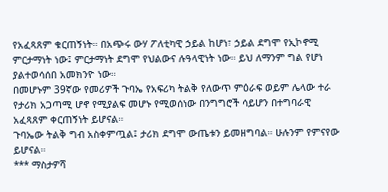የአፈጻጸም ቁርጠኝነት። በአጭሩ ውሃ ፖለቲካዊ ኃይል ከሆነ፣ ኃይል ደግሞ የኢኮኖሚ ምርታማነት ነው፤ ምርታማነት ደግሞ የህልውና ሉዓላዊነት ነው። ይህ ለማንም ግል የሆነ ያልተወሳሰበ አመክንዮ ነው።
በመሆኑም 39ኛው የመሪዎች ጉባኤ የአፍሪካ ትልቅ የለውጥ ምዕራፍ ወይም ሌላው ተራ የታሪክ አጋጣሚ ሆኖ የሚያልፍ መሆኑ የሚወሰነው በንግግሮች ሳይሆን በተግባራዊ አፈጻጸም ቀርጠኝነት ይሆናል።
ጉባኤው ትልቅ ግብ አስቀምጧል፤ ታሪክ ደግሞ ውጤቱን ይመዘግባል። ሁሉንም የምናየው ይሆናል።
*** ማስታዎሻ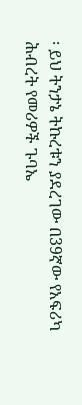፡ ይህ ትንታኔ ትኩረቱን ያደረገው በ39ኛው የአፍሪካ ሕብረት የመሪዎች ጉባኤ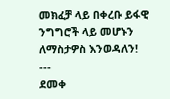መክፈቻ ላይ በቀረቡ ይፋዊ ንግግሮች ላይ መሆኑን ለማስታዎስ እንወዳለን!
---
ደመቀ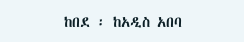ከበደ ፡ ከአዲስ አበባ